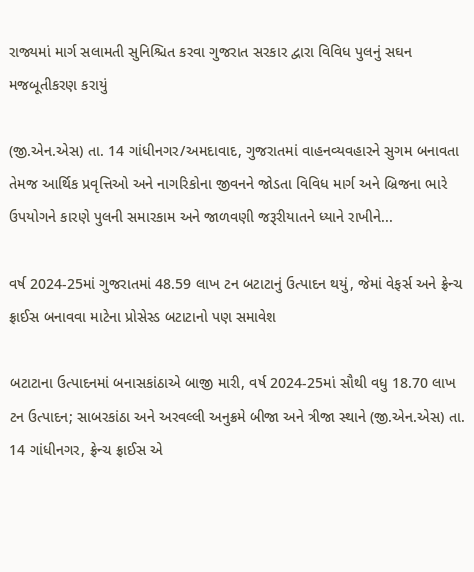રાજ્યમાં માર્ગ સલામતી સુનિશ્ચિત કરવા ગુજરાત સરકાર દ્વારા વિવિધ પુલનું સઘન મજબૂતીકરણ કરાયું

(જી.એન.એસ) તા. 14 ગાંધીનગર/અમદાવાદ, ગુજરાતમાં વાહનવ્યવહારને સુગમ બનાવતા તેમજ આર્થિક પ્રવૃત્તિઓ અને નાગરિકોના જીવનને જોડતા વિવિધ માર્ગ અને બ્રિજના ભારે ઉપયોગને કારણે પુલની સમારકામ અને જાળવણી જરૂરીયાતને ધ્યાને રાખીને...

વર્ષ 2024-25માં ગુજરાતમાં 48.59 લાખ ટન બટાટાનું ઉત્પાદન થયું, જેમાં વેફર્સ અને ફ્રેન્ચ ફ્રાઈસ બનાવવા માટેના પ્રોસેસ્ડ બટાટાનો પણ સમાવેશ

બટાટાના ઉત્પાદનમાં બનાસકાંઠાએ બાજી મારી, વર્ષ 2024-25માં સૌથી વધુ 18.70 લાખ ટન ઉત્પાદન; સાબરકાંઠા અને અરવલ્લી અનુક્રમે બીજા અને ત્રીજા સ્થાને (જી.એન.એસ) તા. 14 ગાંધીનગર, ફ્રેન્ચ ફ્રાઈસ એ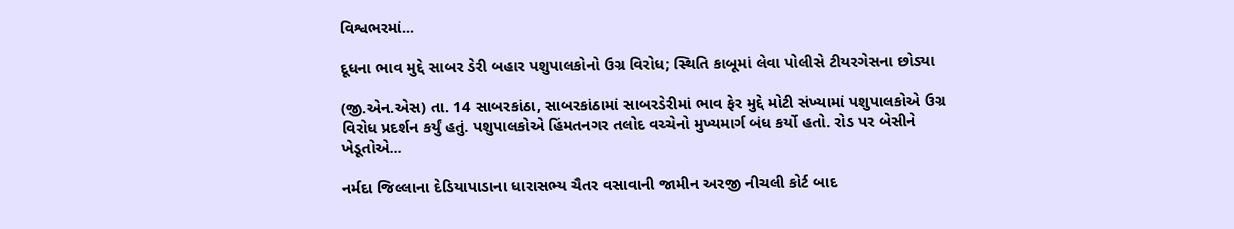વિશ્વભરમાં...

દૂધના ભાવ મુદ્દે સાબર ડેરી બહાર પશુપાલકોનો ઉગ્ર વિરોધ; સ્થિતિ કાબૂમાં લેવા પોલીસે ટીયરગેસના છોડ્યા

(જી.એન.એસ) તા. 14 સાબરકાંઠા, સાબરકાંઠામાં સાબરડેરીમાં ભાવ ફેર મુદ્દે મોટી સંખ્યામાં પશુપાલકોએ ઉગ્ર વિરોધ પ્રદર્શન કર્યું હતું. પશુપાલકોએ હિંમતનગર તલોદ વચ્ચેનો મુખ્યમાર્ગ બંધ કર્યો હતો. રોડ પર બેસીને ખેડૂતોએ...

નર્મદા જિલ્લાના દેડિયાપાડાના ધારાસભ્ય ચૈતર વસાવાની જામીન અરજી નીચલી કોર્ટ બાદ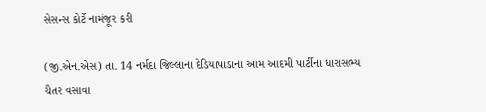સેસન્સ કોર્ટે નામંજૂર કરી

(જી.એન.એસ) તા. 14 નર્મદા જિલ્લાના દેડિયાપાડાના આમ આદમી પાર્ટીના ધારાસભ્ય ચૈતર વસાવા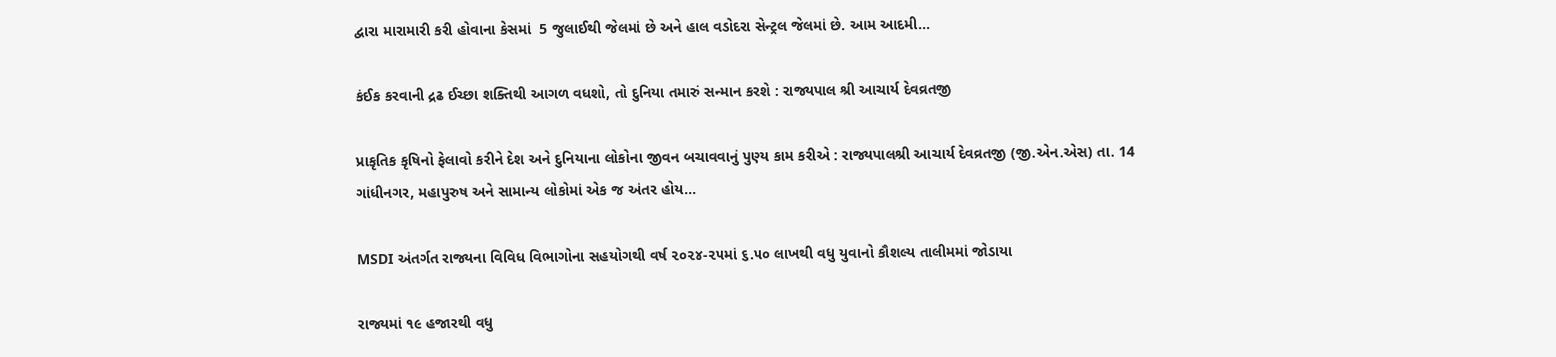દ્વારા મારામારી કરી હોવાના કેસમાં  5 જુલાઈથી જેલમાં છે અને હાલ વડોદરા સેન્ટ્રલ જેલમાં છે. આમ આદમી...

કંઈક કરવાની દ્રઢ ઈચ્છા શક્તિથી આગળ વધશો, તો દુનિયા તમારું સન્માન કરશે : રાજ્યપાલ શ્રી આચાર્ય દેવવ્રતજી

પ્રાકૃતિક કૃષિનો ફેલાવો કરીને દેશ અને દુનિયાના લોકોના જીવન બચાવવાનું પુણ્ય કામ કરીએ : રાજ્યપાલશ્રી આચાર્ય દેવવ્રતજી (જી.એન.એસ) તા. 14 ગાંધીનગર, મહાપુરુષ અને સામાન્ય લોકોમાં એક જ અંતર હોય...

MSDI અંતર્ગત રાજ્યના વિવિધ વિભાગોના સહયોગથી વર્ષ ૨૦૨૪-૨૫માં ૬.૫૦ લાખથી વધુ યુવાનો કૌશલ્ય તાલીમમાં જોડાયા

રાજ્યમાં ૧૯ હજારથી વધુ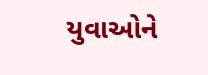યુવાઓને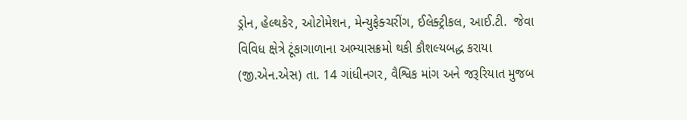ડ્રોન, હેલ્થકેર, ઓટોમેશન, મેન્યુફેક્ચરીંગ, ઈલેક્ટ્રીકલ, આઈ.ટી.  જેવા વિવિધ ક્ષેત્રે ટૂંકાગાળાના અભ્યાસક્રમો થકી કૌશલ્યબદ્ધ કરાયા (જી.એન.એસ) તા. 14 ગાંધીનગર, વૈશ્વિક માંગ અને જરૂરિયાત મુજબ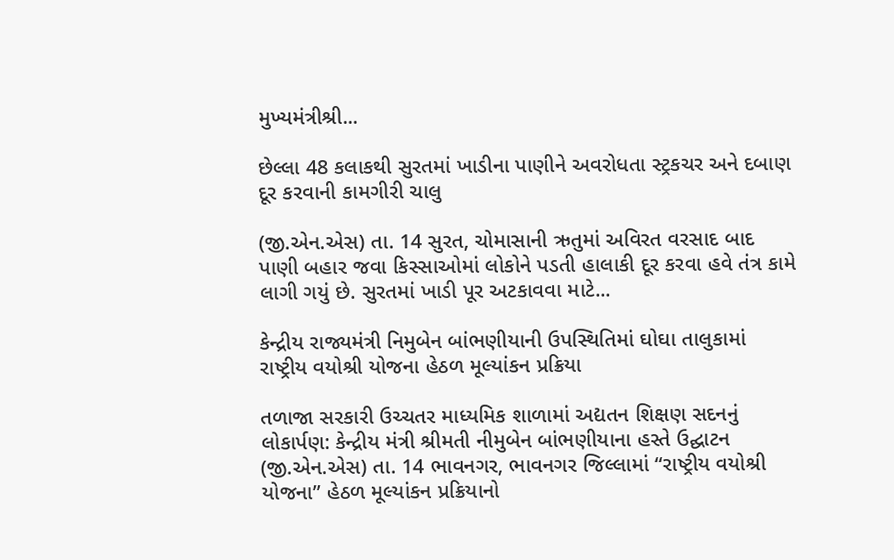મુખ્યમંત્રીશ્રી...

છેલ્લા 48 કલાકથી સુરતમાં ખાડીના પાણીને અવરોધતા સ્ટ્રકચર અને દબાણ દૂર કરવાની કામગીરી ચાલુ

(જી.એન.એસ) તા. 14 સુરત, ચોમાસાની ઋતુમાં અવિરત વરસાદ બાદ પાણી બહાર જવા કિસ્સાઓમાં લોકોને પડતી હાલાકી દૂર કરવા હવે તંત્ર કામે લાગી ગયું છે. સુરતમાં ખાડી પૂર અટકાવવા માટે...

કેન્દ્રીય રાજ્યમંત્રી નિમુબેન બાંભણીયાની ઉપસ્થિતિમાં ઘોઘા તાલુકામાં રાષ્ટ્રીય વયોશ્રી યોજના હેઠળ મૂલ્યાંકન પ્રક્રિયા

તળાજા સરકારી ઉચ્ચતર માધ્યમિક શાળામાં અદ્યતન શિક્ષણ સદનનું લોકાર્પણ: કેન્દ્રીય મંત્રી શ્રીમતી નીમુબેન બાંભણીયાના હસ્તે ઉદ્ઘાટન (જી.એન.એસ) તા. 14 ભાવનગર, ભાવનગર જિલ્લામાં “રાષ્ટ્રીય વયોશ્રી યોજના” હેઠળ મૂલ્યાંકન પ્રક્રિયાનો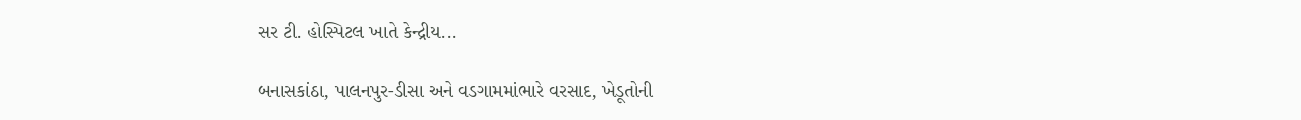સર ટી. હોસ્પિટલ ખાતે કેન્દ્રીય...

બનાસકાંઠા, પાલનપુર-ડીસા અને વડગામમાંભારે વરસાદ, ખેડૂતોની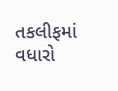તકલીફમાં વધારો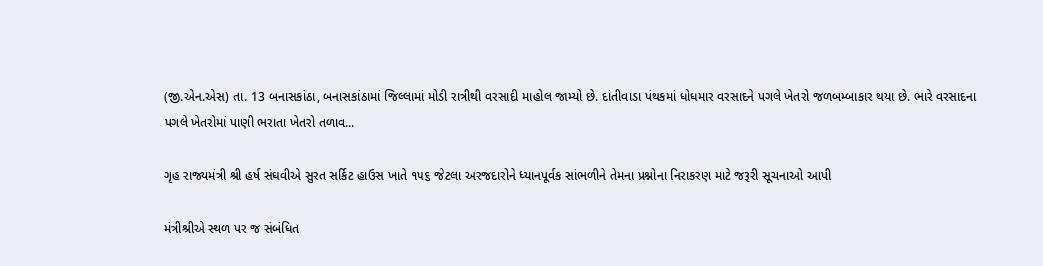(જી.એન.એસ) તા. 13 બનાસકાંઠા, બનાસકાંઠામાં જિલ્લામાં મોડી રાત્રીથી વરસાદી માહોલ જામ્યો છે. દાંતીવાડા પંથકમાં ધોધમાર વરસાદને પગલે ખેતરો જળબમ્બાકાર થયા છે. ભારે વરસાદના પગલે ખેતરોમાં પાણી ભરાતા ખેતરો તળાવ...

ગૃહ રાજ્યમંત્રી શ્રી હર્ષ સંઘવીએ સુરત સર્કિટ હાઉસ ખાતે ૧૫૬ જેટલા અરજદારોને ધ્યાનપૂર્વક સાંભળીને તેમના પ્રશ્નોના નિરાકરણ માટે જરૂરી સૂચનાઓ આપી

મંત્રીશ્રીએ સ્થળ પર જ સંબંધિત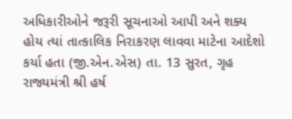અધિકારીઓને જરૂરી સૂચનાઓ આપી અને શક્ય હોય ત્યાં તાત્કાલિક નિરાકરણ લાવવા માટેના આદેશો કર્યા હતા (જી.એન.એસ) તા. 13 સુરત, ગૃહ રાજ્યમંત્રી શ્રી હર્ષ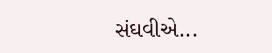સંઘવીએ...